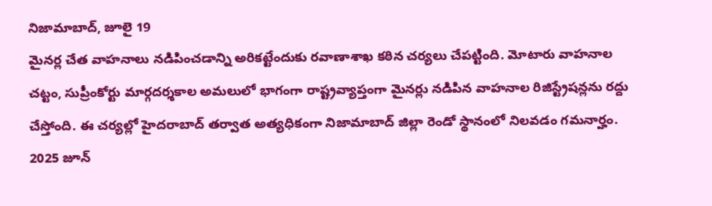నిజామాబాద్, జూలై 19
మైనర్ల చేత వాహనాలు నడిపించడాన్ని అరికట్టేందుకు రవాణాశాఖ కఠిన చర్యలు చేపట్టింది. మోటారు వాహనాల చట్టం, సుప్రీంకోర్టు మార్గదర్శకాల అమలులో భాగంగా రాష్ట్రవ్యాప్తంగా మైనర్లు నడిపిన వాహనాల రిజిస్ట్రేషన్లను రద్దు చేస్తోంది. ఈ చర్యల్లో హైదరాబాద్ తర్వాత అత్యధికంగా నిజామాబాద్ జిల్లా రెండో స్థానంలో నిలవడం గమనార్హం. 2025 జూన్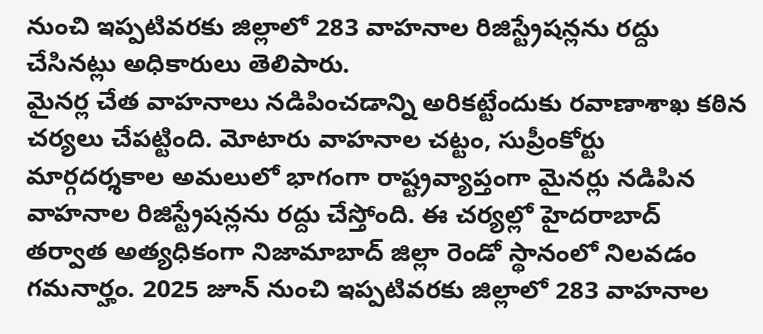నుంచి ఇప్పటివరకు జిల్లాలో 283 వాహనాల రిజిస్ట్రేషన్లను రద్దు చేసినట్లు అధికారులు తెలిపారు.
మైనర్ల చేత వాహనాలు నడిపించడాన్ని అరికట్టేందుకు రవాణాశాఖ కఠిన చర్యలు చేపట్టింది. మోటారు వాహనాల చట్టం, సుప్రీంకోర్టు మార్గదర్శకాల అమలులో భాగంగా రాష్ట్రవ్యాప్తంగా మైనర్లు నడిపిన వాహనాల రిజిస్ట్రేషన్లను రద్దు చేస్తోంది. ఈ చర్యల్లో హైదరాబాద్ తర్వాత అత్యధికంగా నిజామాబాద్ జిల్లా రెండో స్థానంలో నిలవడం గమనార్హం. 2025 జూన్ నుంచి ఇప్పటివరకు జిల్లాలో 283 వాహనాల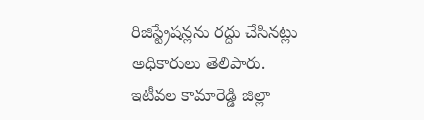రిజిస్ట్రేషన్లను రద్దు చేసినట్లు అధికారులు తెలిపారు.
ఇటీవల కామారెడ్డి జిల్లా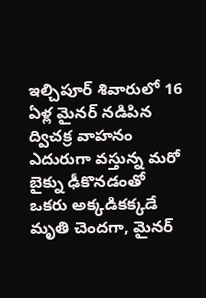ఇల్చిపూర్ శివారులో 16 ఏళ్ల మైనర్ నడిపిన ద్విచక్ర వాహనం ఎదురుగా వస్తున్న మరో బైక్ను ఢీకొనడంతో ఒకరు అక్కడికక్కడే మృతి చెందగా, మైనర్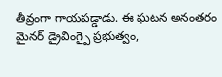తీవ్రంగా గాయపడ్డాడు. ఈ ఘటన అనంతరం మైనర్ డ్రైవింగ్పై ప్రభుత్వం,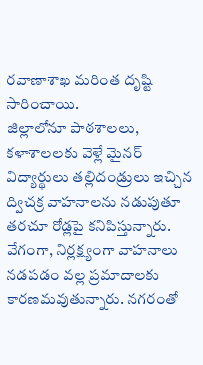రవాణాశాఖ మరింత దృష్టి సారించాయి.
జిల్లాలోనూ పాఠశాలలు, కళాశాలలకు వెళ్లే మైనర్ విద్యార్థులు తల్లిదండ్రులు ఇచ్చిన ద్విచక్ర వాహనాలను నడుపుతూ తరచూ రోడ్లపై కనిపిస్తున్నారు. వేగంగా, నిర్లక్ష్యంగా వాహనాలు నడపడం వల్ల ప్రమాదాలకు కారణమవుతున్నారు. నగరంతో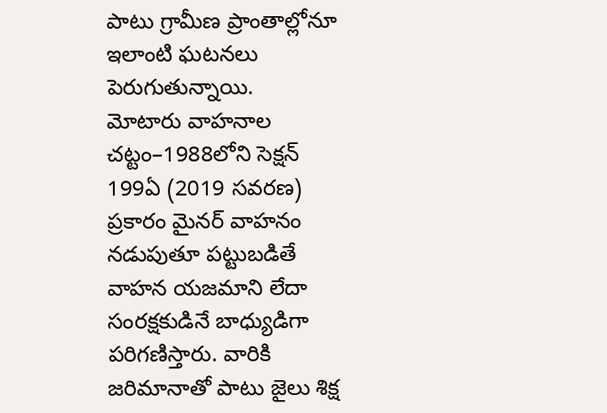పాటు గ్రామీణ ప్రాంతాల్లోనూ ఇలాంటి ఘటనలు పెరుగుతున్నాయి.
మోటారు వాహనాల చట్టం–1988లోని సెక్షన్ 199ఏ (2019 సవరణ) ప్రకారం మైనర్ వాహనం నడుపుతూ పట్టుబడితే వాహన యజమాని లేదా సంరక్షకుడినే బాధ్యుడిగా పరిగణిస్తారు. వారికి జరిమానాతో పాటు జైలు శిక్ష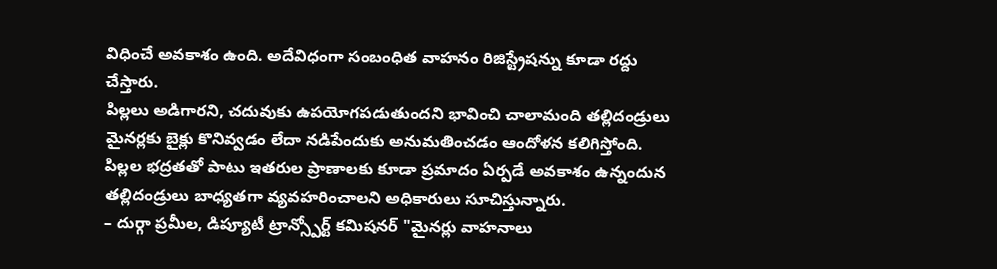విధించే అవకాశం ఉంది. అదేవిధంగా సంబంధిత వాహనం రిజిస్ట్రేషన్ను కూడా రద్దు చేస్తారు.
పిల్లలు అడిగారని, చదువుకు ఉపయోగపడుతుందని భావించి చాలామంది తల్లిదండ్రులు మైనర్లకు బైక్లు కొనివ్వడం లేదా నడిపేందుకు అనుమతించడం ఆందోళన కలిగిస్తోంది. పిల్లల భద్రతతో పాటు ఇతరుల ప్రాణాలకు కూడా ప్రమాదం ఏర్పడే అవకాశం ఉన్నందున తల్లిదండ్రులు బాధ్యతగా వ్యవహరించాలని అధికారులు సూచిస్తున్నారు.
– దుర్గా ప్రమీల, డిప్యూటీ ట్రాన్స్పోర్ట్ కమిషనర్ "మైనర్లు వాహనాలు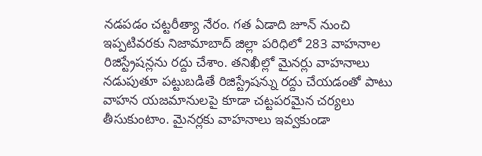నడపడం చట్టరీత్యా నేరం. గత ఏడాది జూన్ నుంచి ఇప్పటివరకు నిజామాబాద్ జిల్లా పరిధిలో 283 వాహనాల రిజిస్ట్రేషన్లను రద్దు చేశాం. తనిఖీల్లో మైనర్లు వాహనాలు నడుపుతూ పట్టుబడితే రిజిస్ట్రేషన్ను రద్దు చేయడంతో పాటు వాహన యజమానులపై కూడా చట్టపరమైన చర్యలు తీసుకుంటాం. మైనర్లకు వాహనాలు ఇవ్వకుండా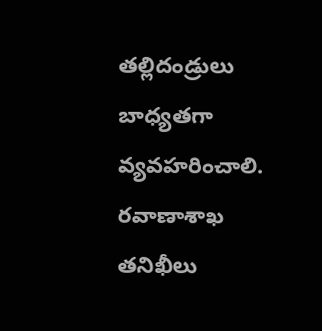తల్లిదండ్రులు బాధ్యతగా వ్యవహరించాలి. రవాణాశాఖ తనిఖీలు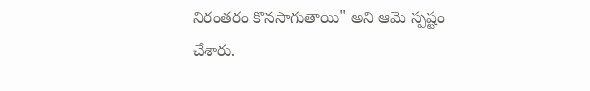నిరంతరం కొనసాగుతాయి" అని ఆమె స్పష్టం చేశారు.